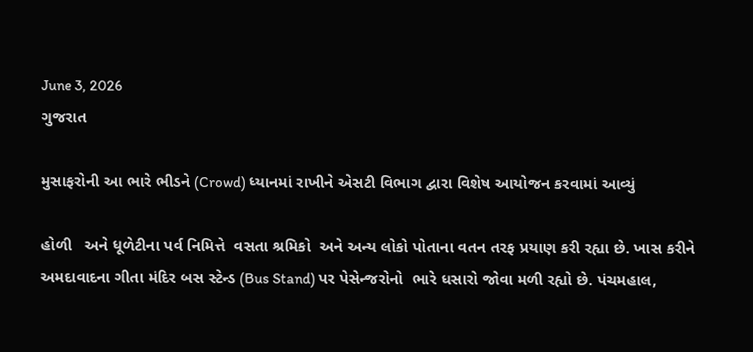June 3, 2026
ગુજરાત

મુસાફરોની આ ભારે ભીડને (Crowd) ધ્યાનમાં રાખીને એસટી વિભાગ દ્વારા વિશેષ આયોજન કરવામાં આવ્યું

હોળી   અને ધૂળેટીના પર્વ નિમિત્તે  વસતા શ્રમિકો  અને અન્ય લોકો પોતાના વતન તરફ પ્રયાણ કરી રહ્યા છે. ખાસ કરીને અમદાવાદના ગીતા મંદિર બસ સ્ટેન્ડ (Bus Stand) પર પેસેન્જરોનો  ભારે ધસારો જોવા મળી રહ્યો છે. પંચમહાલ,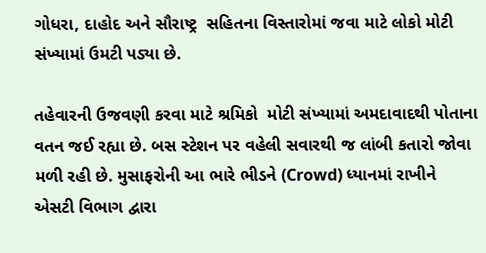ગોધરા, દાહોદ અને સૌરાષ્ટ્ર  સહિતના વિસ્તારોમાં જવા માટે લોકો મોટી સંખ્યામાં ઉમટી પડ્યા છે.

તહેવારની ઉજવણી કરવા માટે શ્રમિકો  મોટી સંખ્યામાં અમદાવાદથી પોતાના વતન જઈ રહ્યા છે. બસ સ્ટેશન પર વહેલી સવારથી જ લાંબી કતારો જોવા મળી રહી છે. મુસાફરોની આ ભારે ભીડને (Crowd) ધ્યાનમાં રાખીને એસટી વિભાગ દ્વારા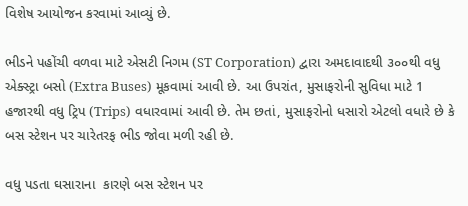વિશેષ આયોજન કરવામાં આવ્યું છે.

ભીડને પહોંચી વળવા માટે એસટી નિગમ (ST Corporation) દ્વારા અમદાવાદથી ૩૦૦થી વધુ એક્સ્ટ્રા બસો (Extra Buses) મૂકવામાં આવી છે. આ ઉપરાંત, મુસાફરોની સુવિધા માટે 1 હજારથી વધુ ટ્રિપ (Trips) વધારવામાં આવી છે. તેમ છતાં, મુસાફરોનો ધસારો એટલો વધારે છે કે બસ સ્ટેશન પર ચારેતરફ ભીડ જોવા મળી રહી છે.

વધુ પડતા ઘસારાના  કારણે બસ સ્ટેશન પર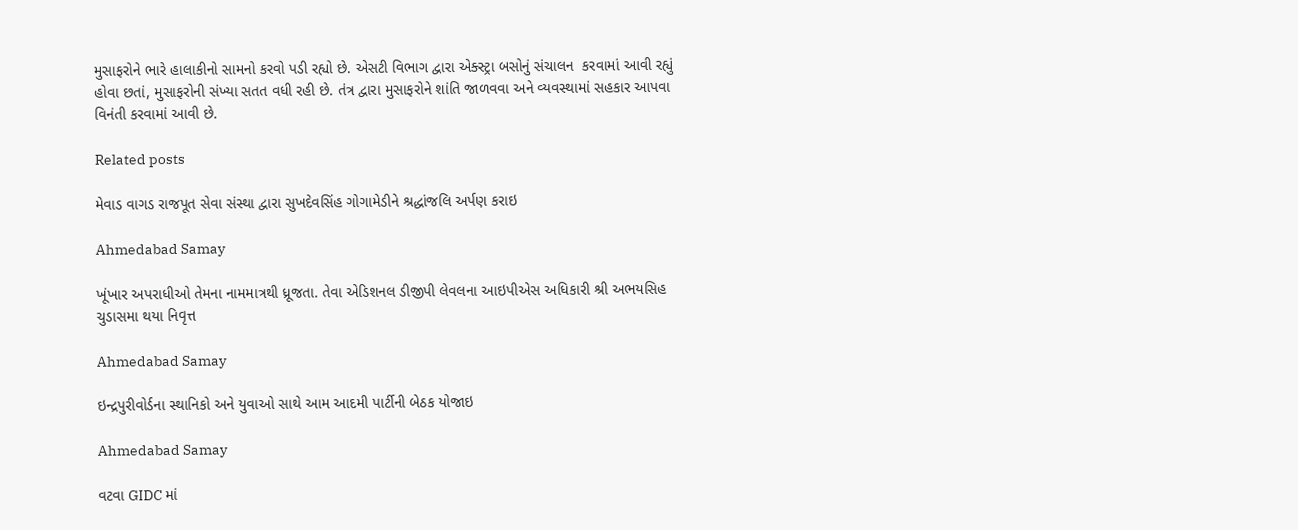મુસાફરોને ભારે હાલાકીનો સામનો કરવો પડી રહ્યો છે. એસટી વિભાગ દ્વારા એક્સ્ટ્રા બસોનું સંચાલન  કરવામાં આવી રહ્યું હોવા છતાં, મુસાફરોની સંખ્યા સતત વધી રહી છે. તંત્ર દ્વારા મુસાફરોને શાંતિ જાળવવા અને વ્યવસ્થામાં સહકાર આપવા વિનંતી કરવામાં આવી છે.

Related posts

મેવાડ વાગડ રાજપૂત સેવા સંસ્થા દ્વારા સુખદેવસિંહ ગોગામેડીને શ્રદ્ધાંજલિ અર્પણ કરાઇ

Ahmedabad Samay

ખૂંખાર અપરાધીઓ તેમના નામમાત્રથી ધ્રૂજતા. તેવા એડિશનલ ડીજીપી લેવલના આઇપીએસ અધિકારી શ્રી અભયસિહ ચુડાસમા થયા નિવૃત્ત

Ahmedabad Samay

ઇન્દ્રપુરીવોર્ડના સ્થાનિકો અને યુવાઓ સાથે આમ આદમી પાર્ટીની બેઠક યોજાઇ

Ahmedabad Samay

વટવા GIDC માં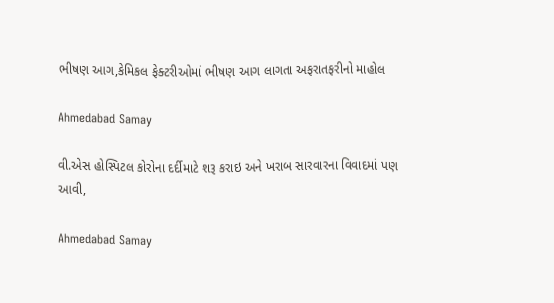ભીષણ આગ,કેમિકલ ફેક્ટરીઓમાં ભીષણ આગ લાગતા અફરાતફરીનો માહોલ

Ahmedabad Samay

વી.એસ હોસ્પિટલ કોરોના દર્દીમાટે શરૂ કરાઇ અને ખરાબ સારવારના વિવાદમાં પણ આવી,

Ahmedabad Samay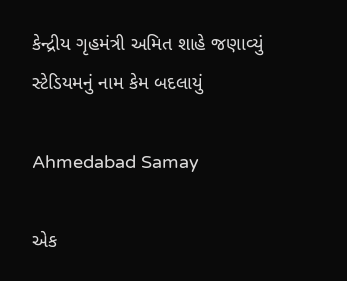કેન્દ્રીય ગૃહમંત્રી અમિત શાહે જણાવ્યું સ્ટેડિયમનું નામ કેમ બદલાયું

Ahmedabad Samay

એક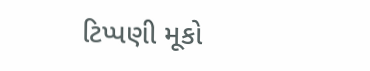ટિપ્પણી મૂકો